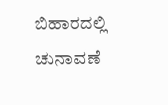ಬಿಹಾರದಲ್ಲಿ ಚುನಾವಣೆ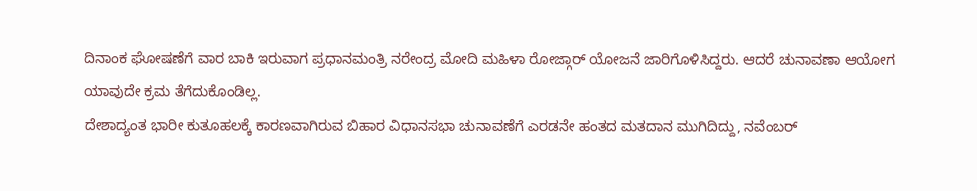ದಿನಾಂಕ ಘೋಷಣೆಗೆ ವಾರ ಬಾಕಿ ಇರುವಾಗ ಪ್ರಧಾನಮಂತ್ರಿ ನರೇಂದ್ರ ಮೋದಿ ಮಹಿಳಾ ರೋಜ್ಗಾರ್ ಯೋಜನೆ ಜಾರಿಗೊಳಿಸಿದ್ದರು. ಆದರೆ ಚುನಾವಣಾ ಆಯೋಗ ಯಾವುದೇ ಕ್ರಮ ತೆಗೆದುಕೊಂಡಿಲ್ಲ.
ದೇಶಾದ್ಯಂತ ಭಾರೀ ಕುತೂಹಲಕ್ಕೆ ಕಾರಣವಾಗಿರುವ ಬಿಹಾರ ವಿಧಾನಸಭಾ ಚುನಾವಣೆಗೆ ಎರಡನೇ ಹಂತದ ಮತದಾನ ಮುಗಿದಿದ್ದು, ನವೆಂಬರ್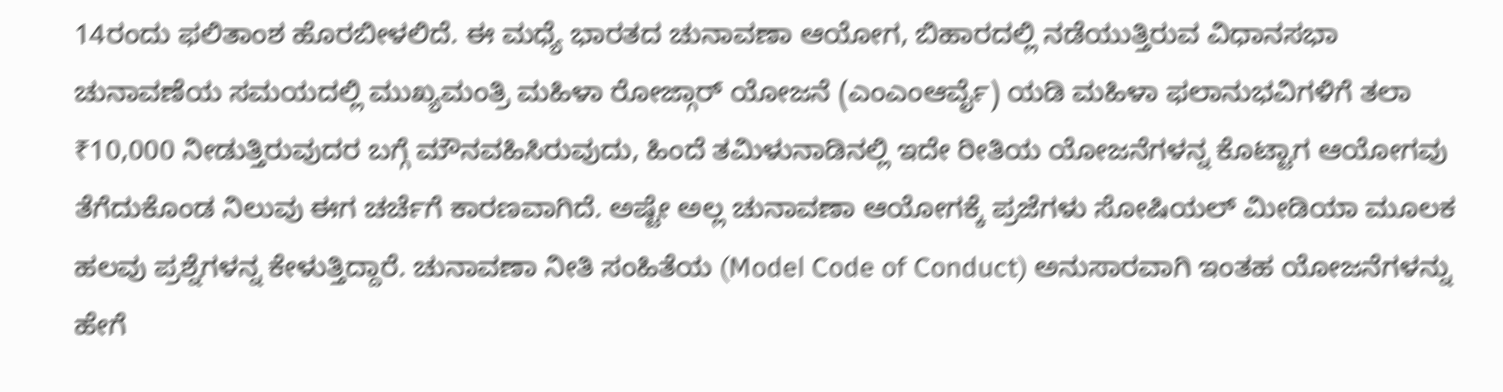14ರಂದು ಫಲಿತಾಂಶ ಹೊರಬೀಳಲಿದೆ. ಈ ಮಧ್ಯೆ ಭಾರತದ ಚುನಾವಣಾ ಆಯೋಗ, ಬಿಹಾರದಲ್ಲಿ ನಡೆಯುತ್ತಿರುವ ವಿಧಾನಸಭಾ ಚುನಾವಣೆಯ ಸಮಯದಲ್ಲಿ ಮುಖ್ಯಮಂತ್ರಿ ಮಹಿಳಾ ರೋಜ್ಗಾರ್ ಯೋಜನೆ (ಎಂಎಂಆರ್ವೈ) ಯಡಿ ಮಹಿಳಾ ಫಲಾನುಭವಿಗಳಿಗೆ ತಲಾ ₹10,000 ನೀಡುತ್ತಿರುವುದರ ಬಗ್ಗೆ ಮೌನವಹಿಸಿರುವುದು, ಹಿಂದೆ ತಮಿಳುನಾಡಿನಲ್ಲಿ ಇದೇ ರೀತಿಯ ಯೋಜನೆಗಳನ್ನ ಕೊಟ್ಟಾಗ ಆಯೋಗವು ತೆಗೆದುಕೊಂಡ ನಿಲುವು ಈಗ ಚರ್ಚೆಗೆ ಕಾರಣವಾಗಿದೆ. ಅಷ್ಟೇ ಅಲ್ಲ ಚುನಾವಣಾ ಆಯೋಗಕ್ಕೆ ಪ್ರಜೆಗಳು ಸೋಷಿಯಲ್ ಮೀಡಿಯಾ ಮೂಲಕ ಹಲವು ಪ್ರಶ್ನೆಗಳನ್ನ ಕೇಳುತ್ತಿದ್ದಾರೆ. ಚುನಾವಣಾ ನೀತಿ ಸಂಹಿತೆಯ (Model Code of Conduct) ಅನುಸಾರವಾಗಿ ಇಂತಹ ಯೋಜನೆಗಳನ್ನು ಹೇಗೆ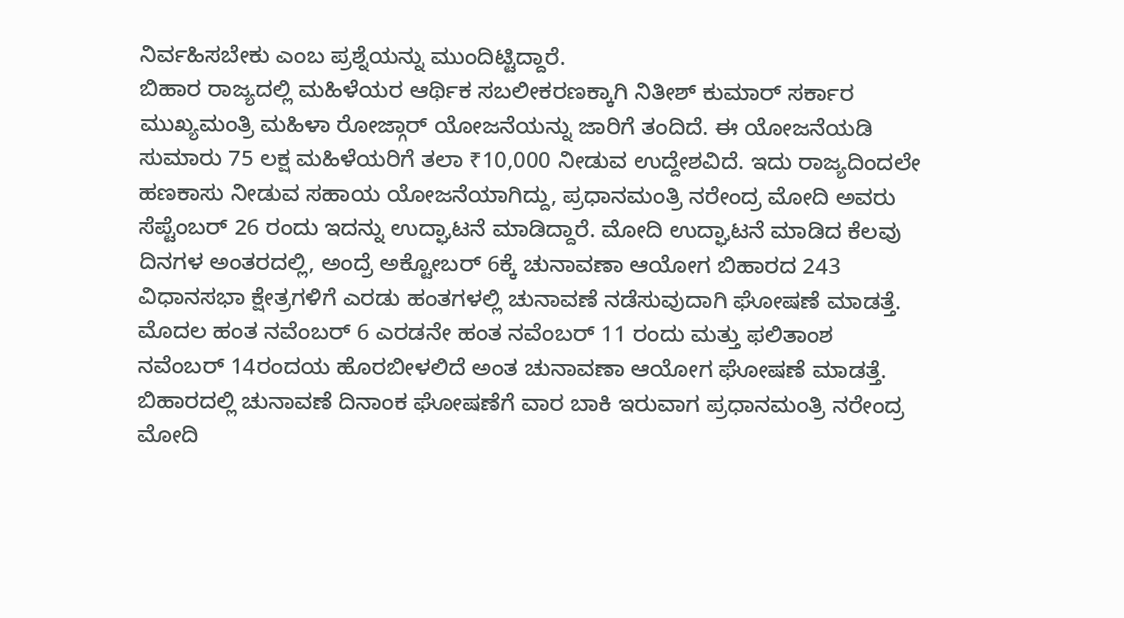ನಿರ್ವಹಿಸಬೇಕು ಎಂಬ ಪ್ರಶ್ನೆಯನ್ನು ಮುಂದಿಟ್ಟಿದ್ದಾರೆ.
ಬಿಹಾರ ರಾಜ್ಯದಲ್ಲಿ ಮಹಿಳೆಯರ ಆರ್ಥಿಕ ಸಬಲೀಕರಣಕ್ಕಾಗಿ ನಿತೀಶ್ ಕುಮಾರ್ ಸರ್ಕಾರ ಮುಖ್ಯಮಂತ್ರಿ ಮಹಿಳಾ ರೋಜ್ಗಾರ್ ಯೋಜನೆಯನ್ನು ಜಾರಿಗೆ ತಂದಿದೆ. ಈ ಯೋಜನೆಯಡಿ ಸುಮಾರು 75 ಲಕ್ಷ ಮಹಿಳೆಯರಿಗೆ ತಲಾ ₹10,000 ನೀಡುವ ಉದ್ದೇಶವಿದೆ. ಇದು ರಾಜ್ಯದಿಂದಲೇ ಹಣಕಾಸು ನೀಡುವ ಸಹಾಯ ಯೋಜನೆಯಾಗಿದ್ದು, ಪ್ರಧಾನಮಂತ್ರಿ ನರೇಂದ್ರ ಮೋದಿ ಅವರು ಸೆಪ್ಟೆಂಬರ್ 26 ರಂದು ಇದನ್ನು ಉದ್ಘಾಟನೆ ಮಾಡಿದ್ದಾರೆ. ಮೋದಿ ಉದ್ಘಾಟನೆ ಮಾಡಿದ ಕೆಲವು ದಿನಗಳ ಅಂತರದಲ್ಲಿ, ಅಂದ್ರೆ ಅಕ್ಟೋಬರ್ 6ಕ್ಕೆ ಚುನಾವಣಾ ಆಯೋಗ ಬಿಹಾರದ 243 ವಿಧಾನಸಭಾ ಕ್ಷೇತ್ರಗಳಿಗೆ ಎರಡು ಹಂತಗಳಲ್ಲಿ ಚುನಾವಣೆ ನಡೆಸುವುದಾಗಿ ಘೋಷಣೆ ಮಾಡತ್ತೆ. ಮೊದಲ ಹಂತ ನವೆಂಬರ್ 6 ಎರಡನೇ ಹಂತ ನವೆಂಬರ್ 11 ರಂದು ಮತ್ತು ಫಲಿತಾಂಶ ನವೆಂಬರ್ 14ರಂದಯ ಹೊರಬೀಳಲಿದೆ ಅಂತ ಚುನಾವಣಾ ಆಯೋಗ ಘೋಷಣೆ ಮಾಡತ್ತೆ.
ಬಿಹಾರದಲ್ಲಿ ಚುನಾವಣೆ ದಿನಾಂಕ ಘೋಷಣೆಗೆ ವಾರ ಬಾಕಿ ಇರುವಾಗ ಪ್ರಧಾನಮಂತ್ರಿ ನರೇಂದ್ರ ಮೋದಿ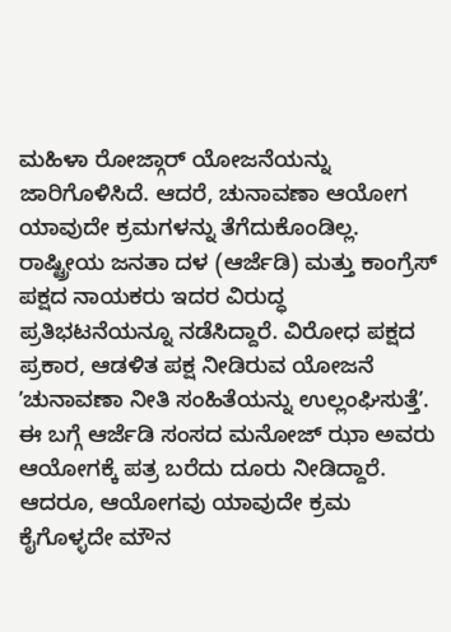ಮಹಿಳಾ ರೋಜ್ಗಾರ್ ಯೋಜನೆಯನ್ನು ಜಾರಿಗೊಳಿಸಿದೆ. ಆದರೆ, ಚುನಾವಣಾ ಆಯೋಗ ಯಾವುದೇ ಕ್ರಮಗಳನ್ನು ತೆಗೆದುಕೊಂಡಿಲ್ಲ.
ರಾಷ್ಟ್ರೀಯ ಜನತಾ ದಳ (ಆರ್ಜೆಡಿ) ಮತ್ತು ಕಾಂಗ್ರೆಸ್ ಪಕ್ಷದ ನಾಯಕರು ಇದರ ವಿರುದ್ಧ ಪ್ರತಿಭಟನೆಯನ್ನೂ ನಡೆಸಿದ್ದಾರೆ. ವಿರೋಧ ಪಕ್ಷದ ಪ್ರಕಾರ, ಆಡಳಿತ ಪಕ್ಷ ನೀಡಿರುವ ಯೋಜನೆ ʼಚುನಾವಣಾ ನೀತಿ ಸಂಹಿತೆಯನ್ನು ಉಲ್ಲಂಘಿಸುತ್ತೆʼ. ಈ ಬಗ್ಗೆ ಆರ್ಜೆಡಿ ಸಂಸದ ಮನೋಜ್ ಝಾ ಅವರು ಆಯೋಗಕ್ಕೆ ಪತ್ರ ಬರೆದು ದೂರು ನೀಡಿದ್ದಾರೆ. ಆದರೂ, ಆಯೋಗವು ಯಾವುದೇ ಕ್ರಮ ಕೈಗೊಳ್ಳದೇ ಮೌನ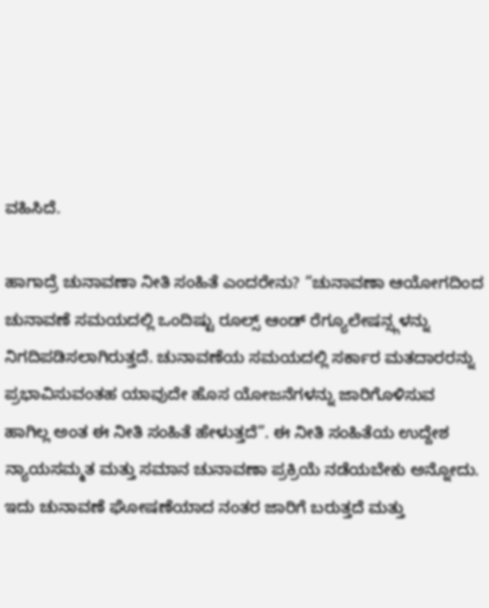ವಹಿಸಿದೆ.

ಹಾಗಾದ್ರೆ ಚುನಾವಣಾ ನೀತಿ ಸಂಹಿತೆ ಎಂದರೇನು? “ಚುನಾವಣಾ ಆಯೋಗದಿಂದ ಚುನಾವಣೆ ಸಮಯದಲ್ಲಿ ಒಂದಿಷ್ಟು ರೂಲ್ಸ್ ಆಂಡ್ ರೆಗ್ಯೂಲೇಷನ್ಸ್ಗಳನ್ನು ನಿಗದಿಪಡಿಸಲಾಗಿರುತ್ತದೆ. ಚುನಾವಣೆಯ ಸಮಯದಲ್ಲಿ ಸರ್ಕಾರ ಮತದಾರರನ್ನು ಪ್ರಭಾವಿಸುವಂತಹ ಯಾವುದೇ ಹೊಸ ಯೋಜನೆಗಳನ್ನು ಜಾರಿಗೊಳಿಸುವ ಹಾಗಿಲ್ಲ ಅಂತ ಈ ನೀತಿ ಸಂಹಿತೆ ಹೇಳುತ್ತದೆ”. ಈ ನೀತಿ ಸಂಹಿತೆಯ ಉದ್ದೇಶ ನ್ಯಾಯಸಮ್ಮತ ಮತ್ತು ಸಮಾನ ಚುನಾವಣಾ ಪ್ರಕ್ರಿಯೆ ನಡೆಯಬೇಕು ಅನ್ನೋದು.
ಇದು ಚುನಾವಣೆ ಘೋಷಣೆಯಾದ ನಂತರ ಜಾರಿಗೆ ಬರುತ್ತದೆ ಮತ್ತು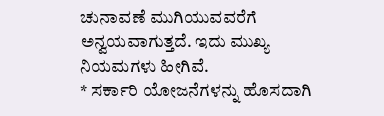ಚುನಾವಣೆ ಮುಗಿಯುವವರೆಗೆ ಅನ್ವಯವಾಗುತ್ತದೆ. ಇದು ಮುಖ್ಯ ನಿಯಮಗಳು ಹೀಗಿವೆ.
* ಸರ್ಕಾರಿ ಯೋಜನೆಗಳನ್ನು ಹೊಸದಾಗಿ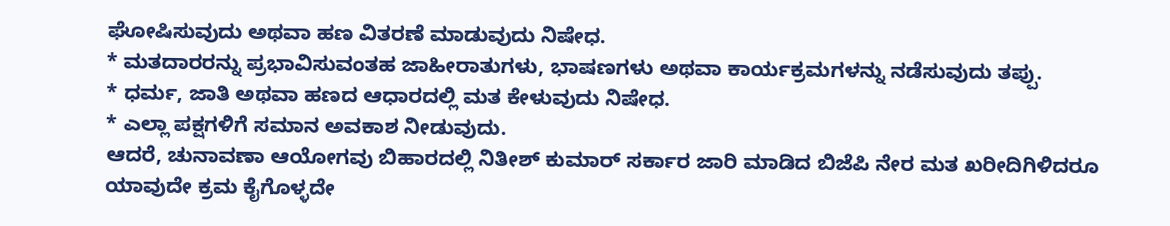ಘೋಷಿಸುವುದು ಅಥವಾ ಹಣ ವಿತರಣೆ ಮಾಡುವುದು ನಿಷೇಧ.
* ಮತದಾರರನ್ನು ಪ್ರಭಾವಿಸುವಂತಹ ಜಾಹೀರಾತುಗಳು, ಭಾಷಣಗಳು ಅಥವಾ ಕಾರ್ಯಕ್ರಮಗಳನ್ನು ನಡೆಸುವುದು ತಪ್ಪು.
* ಧರ್ಮ, ಜಾತಿ ಅಥವಾ ಹಣದ ಆಧಾರದಲ್ಲಿ ಮತ ಕೇಳುವುದು ನಿಷೇಧ.
* ಎಲ್ಲಾ ಪಕ್ಷಗಳಿಗೆ ಸಮಾನ ಅವಕಾಶ ನೀಡುವುದು.
ಆದರೆ, ಚುನಾವಣಾ ಆಯೋಗವು ಬಿಹಾರದಲ್ಲಿ ನಿತೀಶ್ ಕುಮಾರ್ ಸರ್ಕಾರ ಜಾರಿ ಮಾಡಿದ ಬಿಜೆಪಿ ನೇರ ಮತ ಖರೀದಿಗಿಳಿದರೂ ಯಾವುದೇ ಕ್ರಮ ಕೈಗೊಳ್ಳದೇ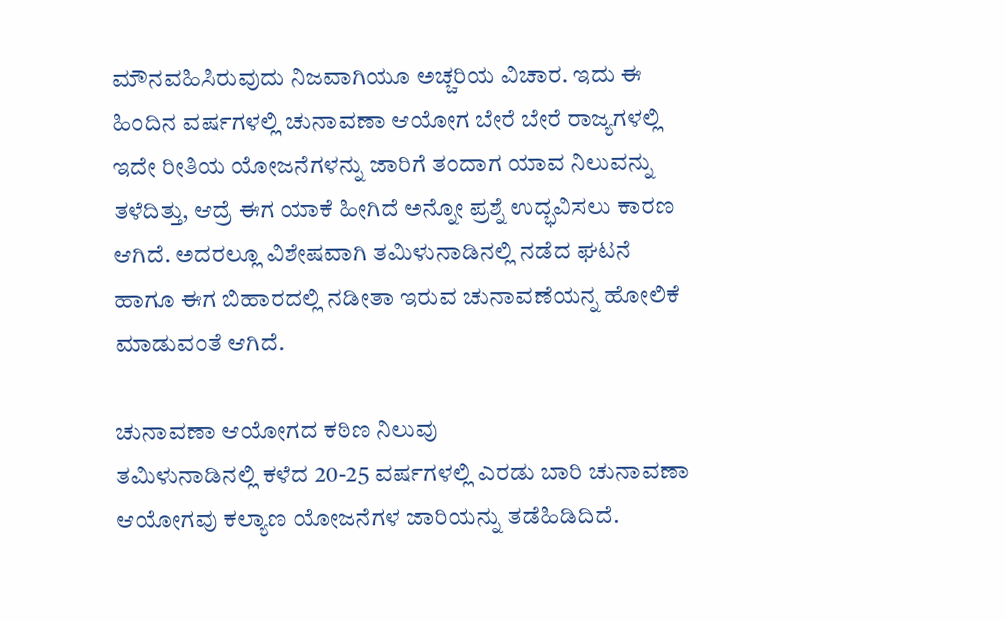ಮೌನವಹಿಸಿರುವುದು ನಿಜವಾಗಿಯೂ ಅಚ್ಚರಿಯ ವಿಚಾರ. ಇದು ಈ ಹಿಂದಿನ ವರ್ಷಗಳಲ್ಲಿ ಚುನಾವಣಾ ಆಯೋಗ ಬೇರೆ ಬೇರೆ ರಾಜ್ಯಗಳಲ್ಲಿ ಇದೇ ರೀತಿಯ ಯೋಜನೆಗಳನ್ನು ಜಾರಿಗೆ ತಂದಾಗ ಯಾವ ನಿಲುವನ್ನು ತಳೆದಿತ್ತು, ಆದ್ರೆ ಈಗ ಯಾಕೆ ಹೀಗಿದೆ ಅನ್ನೋ ಪ್ರಶ್ನೆ ಉದ್ಭವಿಸಲು ಕಾರಣ ಆಗಿದೆ. ಅದರಲ್ಲೂ ವಿಶೇಷವಾಗಿ ತಮಿಳುನಾಡಿನಲ್ಲಿ ನಡೆದ ಘಟನೆ ಹಾಗೂ ಈಗ ಬಿಹಾರದಲ್ಲಿ ನಡೀತಾ ಇರುವ ಚುನಾವಣೆಯನ್ನ ಹೋಲಿಕೆ ಮಾಡುವಂತೆ ಆಗಿದೆ.

ಚುನಾವಣಾ ಆಯೋಗದ ಕಠಿಣ ನಿಲುವು
ತಮಿಳುನಾಡಿನಲ್ಲಿ ಕಳೆದ 20-25 ವರ್ಷಗಳಲ್ಲಿ ಎರಡು ಬಾರಿ ಚುನಾವಣಾ ಆಯೋಗವು ಕಲ್ಯಾಣ ಯೋಜನೆಗಳ ಜಾರಿಯನ್ನು ತಡೆಹಿಡಿದಿದೆ.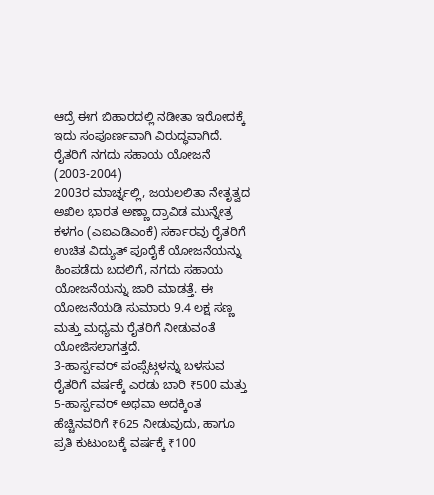ಆದ್ರೆ ಈಗ ಬಿಹಾರದಲ್ಲಿ ನಡೀತಾ ಇರೋದಕ್ಕೆ ಇದು ಸಂಪೂರ್ಣವಾಗಿ ವಿರುದ್ಧವಾಗಿದೆ.
ರೈತರಿಗೆ ನಗದು ಸಹಾಯ ಯೋಜನೆ (2003-2004)
2003ರ ಮಾರ್ಚ್ನಲ್ಲಿ, ಜಯಲಲಿತಾ ನೇತೃತ್ವದ ಅಖಿಲ ಭಾರತ ಅಣ್ಣಾ ದ್ರಾವಿಡ ಮುನ್ನೇತ್ರ ಕಳಗಂ (ಎಐಎಡಿಎಂಕೆ) ಸರ್ಕಾರವು ರೈತರಿಗೆ ಉಚಿತ ವಿದ್ಯುತ್ ಪೂರೈಕೆ ಯೋಜನೆಯನ್ನು ಹಿಂಪಡೆದು ಬದಲಿಗೆ, ನಗದು ಸಹಾಯ ಯೋಜನೆಯನ್ನು ಜಾರಿ ಮಾಡತ್ತೆ. ಈ ಯೋಜನೆಯಡಿ ಸುಮಾರು 9.4 ಲಕ್ಷ ಸಣ್ಣ ಮತ್ತು ಮಧ್ಯಮ ರೈತರಿಗೆ ನೀಡುವಂತೆ ಯೋಜಿಸಲಾಗತ್ತದೆ.
3-ಹಾರ್ಸ್ಪವರ್ ಪಂಪ್ಸೆಟ್ಗಳನ್ನು ಬಳಸುವ ರೈತರಿಗೆ ವರ್ಷಕ್ಕೆ ಎರಡು ಬಾರಿ ₹500 ಮತ್ತು 5-ಹಾರ್ಸ್ಪವರ್ ಅಥವಾ ಅದಕ್ಕಿಂತ ಹೆಚ್ಚಿನವರಿಗೆ ₹625 ನೀಡುವುದು, ಹಾಗೂ ಪ್ರತಿ ಕುಟುಂಬಕ್ಕೆ ವರ್ಷಕ್ಕೆ ₹100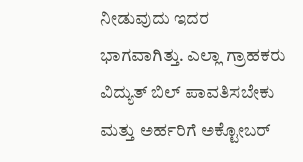ನೀಡುವುದು ಇದರ ಭಾಗವಾಗಿತ್ತು. ಎಲ್ಲಾ ಗ್ರಾಹಕರು ವಿದ್ಯುತ್ ಬಿಲ್ ಪಾವತಿಸಬೇಕು ಮತ್ತು ಅರ್ಹರಿಗೆ ಅಕ್ಟೋಬರ್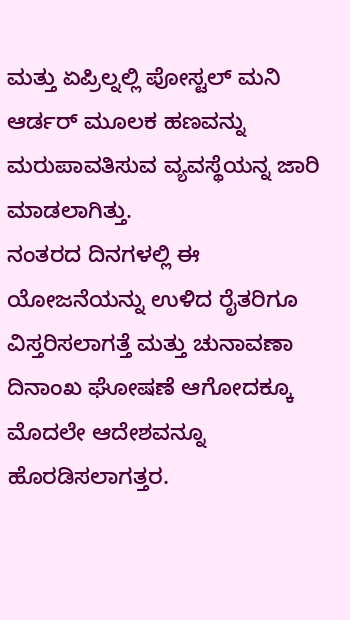ಮತ್ತು ಏಪ್ರಿಲ್ನಲ್ಲಿ ಪೋಸ್ಟಲ್ ಮನಿ ಆರ್ಡರ್ ಮೂಲಕ ಹಣವನ್ನು ಮರುಪಾವತಿಸುವ ವ್ಯವಸ್ಥೆಯನ್ನ ಜಾರಿ ಮಾಡಲಾಗಿತ್ತು.
ನಂತರದ ದಿನಗಳಲ್ಲಿ ಈ ಯೋಜನೆಯನ್ನು ಉಳಿದ ರೈತರಿಗೂ ವಿಸ್ತರಿಸಲಾಗತ್ತೆ ಮತ್ತು ಚುನಾವಣಾ ದಿನಾಂಖ ಘೋಷಣೆ ಆಗೋದಕ್ಕೂ ಮೊದಲೇ ಆದೇಶವನ್ನೂ ಹೊರಡಿಸಲಾಗತ್ತರ.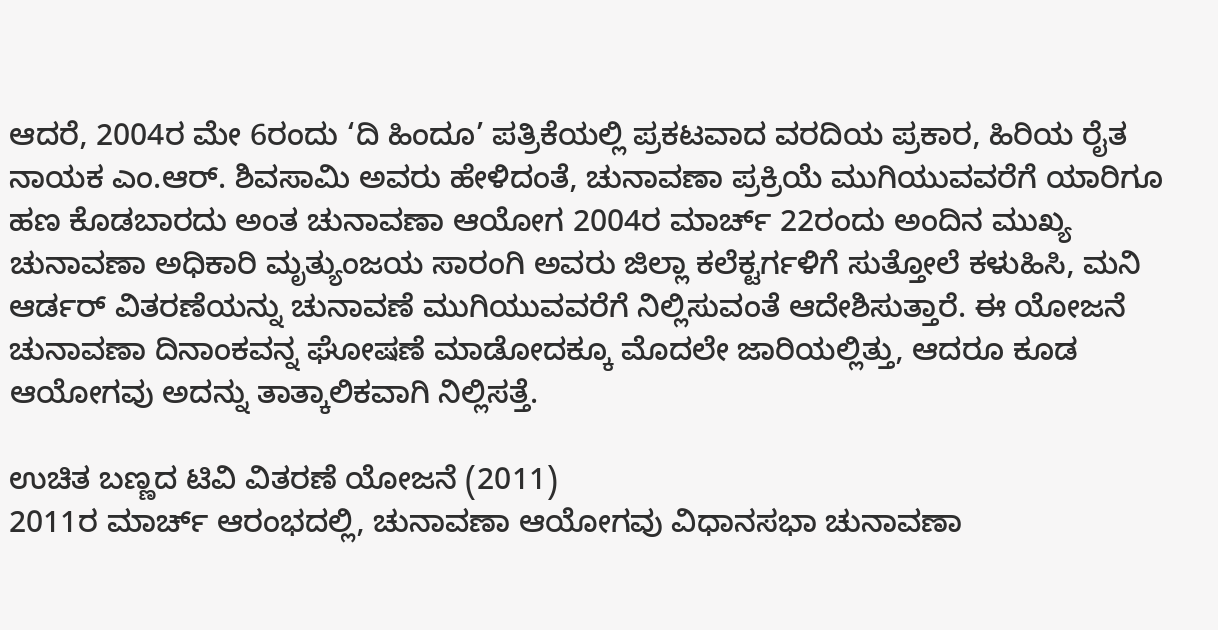ಆದರೆ, 2004ರ ಮೇ 6ರಂದು ‘ದಿ ಹಿಂದೂ’ ಪತ್ರಿಕೆಯಲ್ಲಿ ಪ್ರಕಟವಾದ ವರದಿಯ ಪ್ರಕಾರ, ಹಿರಿಯ ರೈತ ನಾಯಕ ಎಂ.ಆರ್. ಶಿವಸಾಮಿ ಅವರು ಹೇಳಿದಂತೆ, ಚುನಾವಣಾ ಪ್ರಕ್ರಿಯೆ ಮುಗಿಯುವವರೆಗೆ ಯಾರಿಗೂ ಹಣ ಕೊಡಬಾರದು ಅಂತ ಚುನಾವಣಾ ಆಯೋಗ 2004ರ ಮಾರ್ಚ್ 22ರಂದು ಅಂದಿನ ಮುಖ್ಯ ಚುನಾವಣಾ ಅಧಿಕಾರಿ ಮೃತ್ಯುಂಜಯ ಸಾರಂಗಿ ಅವರು ಜಿಲ್ಲಾ ಕಲೆಕ್ಟರ್ಗಳಿಗೆ ಸುತ್ತೋಲೆ ಕಳುಹಿಸಿ, ಮನಿ ಆರ್ಡರ್ ವಿತರಣೆಯನ್ನು ಚುನಾವಣೆ ಮುಗಿಯುವವರೆಗೆ ನಿಲ್ಲಿಸುವಂತೆ ಆದೇಶಿಸುತ್ತಾರೆ. ಈ ಯೋಜನೆ ಚುನಾವಣಾ ದಿನಾಂಕವನ್ನ ಘೋಷಣೆ ಮಾಡೋದಕ್ಕೂ ಮೊದಲೇ ಜಾರಿಯಲ್ಲಿತ್ತು, ಆದರೂ ಕೂಡ ಆಯೋಗವು ಅದನ್ನು ತಾತ್ಕಾಲಿಕವಾಗಿ ನಿಲ್ಲಿಸತ್ತೆ.

ಉಚಿತ ಬಣ್ಣದ ಟಿವಿ ವಿತರಣೆ ಯೋಜನೆ (2011)
2011ರ ಮಾರ್ಚ್ ಆರಂಭದಲ್ಲಿ, ಚುನಾವಣಾ ಆಯೋಗವು ವಿಧಾನಸಭಾ ಚುನಾವಣಾ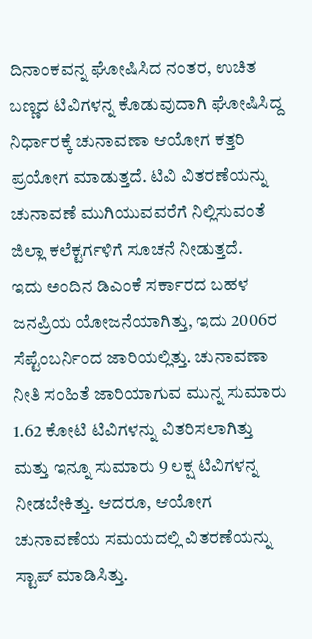ದಿನಾಂಕವನ್ನ ಘೋಷಿಸಿದ ನಂತರ, ಉಚಿತ ಬಣ್ಣದ ಟಿವಿಗಳನ್ನ ಕೊಡುವುದಾಗಿ ಘೋಷಿಸಿದ್ದ ನಿರ್ಧಾರಕ್ಕೆ ಚುನಾವಣಾ ಆಯೋಗ ಕತ್ತರಿ ಪ್ರಯೋಗ ಮಾಡುತ್ತದೆ. ಟಿವಿ ವಿತರಣೆಯನ್ನು ಚುನಾವಣೆ ಮುಗಿಯುವವರೆಗೆ ನಿಲ್ಲಿಸುವಂತೆ ಜಿಲ್ಲಾ ಕಲೆಕ್ಟರ್ಗಳಿಗೆ ಸೂಚನೆ ನೀಡುತ್ತದೆ.
ಇದು ಅಂದಿನ ಡಿಎಂಕೆ ಸರ್ಕಾರದ ಬಹಳ ಜನಪ್ರಿಯ ಯೋಜನೆಯಾಗಿತ್ತು, ಇದು 2006ರ ಸೆಪ್ಟೆಂಬರ್ನಿಂದ ಜಾರಿಯಲ್ಲಿತ್ತು. ಚುನಾವಣಾ ನೀತಿ ಸಂಹಿತೆ ಜಾರಿಯಾಗುವ ಮುನ್ನ ಸುಮಾರು 1.62 ಕೋಟಿ ಟಿವಿಗಳನ್ನು ವಿತರಿಸಲಾಗಿತ್ತು ಮತ್ತು ಇನ್ನೂ ಸುಮಾರು 9 ಲಕ್ಷ ಟಿವಿಗಳನ್ನ ನೀಡಬೇಕಿತ್ತು. ಆದರೂ, ಆಯೋಗ ಚುನಾವಣೆಯ ಸಮಯದಲ್ಲಿ ವಿತರಣೆಯನ್ನು ಸ್ಟಾಪ್ ಮಾಡಿಸಿತ್ತು.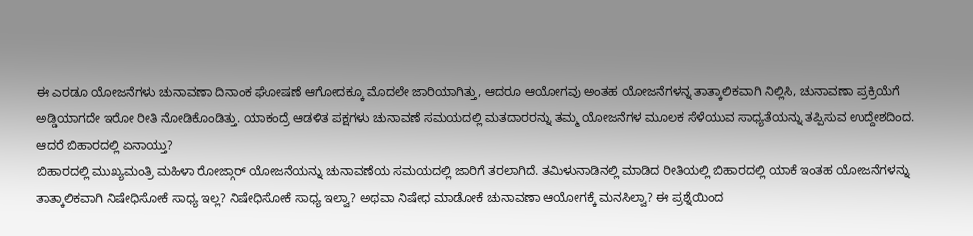ಈ ಎರಡೂ ಯೋಜನೆಗಳು ಚುನಾವಣಾ ದಿನಾಂಕ ಘೋಷಣೆ ಆಗೋದಕ್ಕೂ ಮೊದಲೇ ಜಾರಿಯಾಗಿತ್ತು, ಆದರೂ ಆಯೋಗವು ಅಂತಹ ಯೋಜನೆಗಳನ್ನ ತಾತ್ಕಾಲಿಕವಾಗಿ ನಿಲ್ಲಿಸಿ, ಚುನಾವಣಾ ಪ್ರಕ್ರಿಯೆಗೆ ಅಡ್ಡಿಯಾಗದೇ ಇರೋ ರೀತಿ ನೋಡಿಕೊಂಡಿತ್ತು. ಯಾಕಂದ್ರೆ ಆಡಳಿತ ಪಕ್ಷಗಳು ಚುನಾವಣೆ ಸಮಯದಲ್ಲಿ ಮತದಾರರನ್ನು ತಮ್ಮ ಯೋಜನೆಗಳ ಮೂಲಕ ಸೆಳೆಯುವ ಸಾಧ್ಯತೆಯನ್ನು ತಪ್ಪಿಸುವ ಉದ್ದೇಶದಿಂದ.
ಆದರೆ ಬಿಹಾರದಲ್ಲಿ ಏನಾಯ್ತು?
ಬಿಹಾರದಲ್ಲಿ ಮುಖ್ಯಮಂತ್ರಿ ಮಹಿಳಾ ರೋಜ್ಗಾರ್ ಯೋಜನೆಯನ್ನು ಚುನಾವಣೆಯ ಸಮಯದಲ್ಲಿ ಜಾರಿಗೆ ತರಲಾಗಿದೆ. ತಮಿಳುನಾಡಿನಲ್ಲಿ ಮಾಡಿದ ರೀತಿಯಲ್ಲಿ ಬಿಹಾರದಲ್ಲಿ ಯಾಕೆ ಇಂತಹ ಯೋಜನೆಗಳನ್ನು ತಾತ್ಕಾಲಿಕವಾಗಿ ನಿಷೇಧಿಸೋಕೆ ಸಾಧ್ಯ ಇಲ್ಲ? ನಿಷೇಧಿಸೋಕೆ ಸಾಧ್ಯ ಇಲ್ವಾ? ಅಥವಾ ನಿಷೇಧ ಮಾಡೋಕೆ ಚುನಾವಣಾ ಆಯೋಗಕ್ಕೆ ಮನಸಿಲ್ವಾ? ಈ ಪ್ರಶ್ನೆಯಿಂದ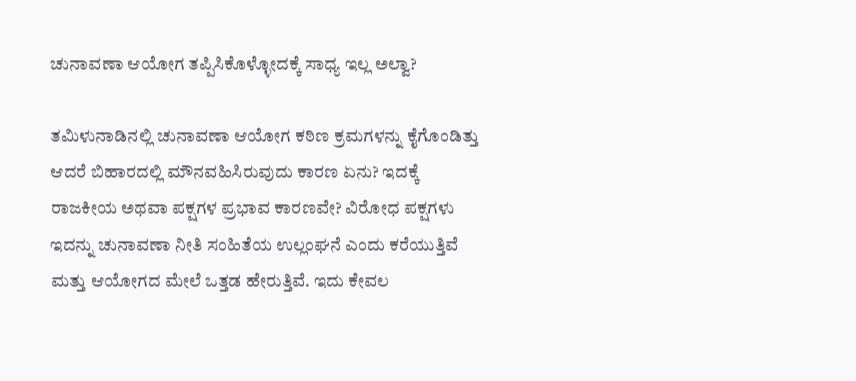ಚುನಾವಣಾ ಆಯೋಗ ತಪ್ಪಿಸಿಕೊಳ್ಳೋದಕ್ಕೆ ಸಾಧ್ಯ ಇಲ್ಲ ಅಲ್ವಾ?

ತಮಿಳುನಾಡಿನಲ್ಲಿ ಚುನಾವಣಾ ಆಯೋಗ ಕಠಿಣ ಕ್ರಮಗಳನ್ನು ಕೈಗೊಂಡಿತ್ತು ಆದರೆ ಬಿಹಾರದಲ್ಲಿ ಮೌನವಹಿಸಿರುವುದು ಕಾರಣ ಏನು? ಇದಕ್ಕೆ ರಾಜಕೀಯ ಅಥವಾ ಪಕ್ಷಗಳ ಪ್ರಭಾವ ಕಾರಣವೇ? ವಿರೋಧ ಪಕ್ಷಗಳು ಇದನ್ನು ಚುನಾವಣಾ ನೀತಿ ಸಂಹಿತೆಯ ಉಲ್ಲಂಘನೆ ಎಂದು ಕರೆಯುತ್ತಿವೆ ಮತ್ತು ಆಯೋಗದ ಮೇಲೆ ಒತ್ತಡ ಹೇರುತ್ತಿವೆ. ಇದು ಕೇವಲ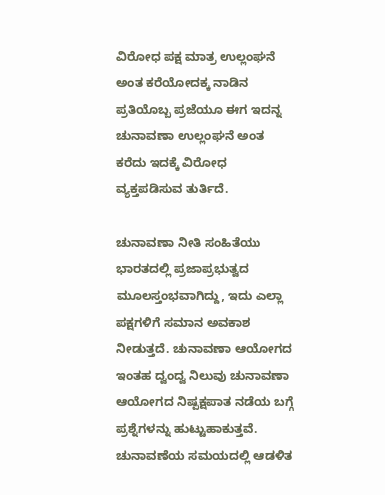ವಿರೋಧ ಪಕ್ಷ ಮಾತ್ರ ಉಲ್ಲಂಘನೆ ಅಂತ ಕರೆಯೋದಕ್ಕ ನಾಡಿನ ಪ್ರತಿಯೊಬ್ಬ ಪ್ರಜೆಯೂ ಈಗ ಇದನ್ನ ಚುನಾವಣಾ ಉಲ್ಲಂಘನೆ ಅಂತ ಕರೆದು ಇದಕ್ಕೆ ವಿರೋಧ ವ್ಯಕ್ತಪಡಿಸುವ ತುರ್ತಿದೆ.

ಚುನಾವಣಾ ನೀತಿ ಸಂಹಿತೆಯು ಭಾರತದಲ್ಲಿ ಪ್ರಜಾಪ್ರಭುತ್ವದ ಮೂಲಸ್ತಂಭವಾಗಿದ್ದು, ಇದು ಎಲ್ಲಾ ಪಕ್ಷಗಳಿಗೆ ಸಮಾನ ಅವಕಾಶ ನೀಡುತ್ತದೆ. ಚುನಾವಣಾ ಆಯೋಗದ ಇಂತಹ ದ್ವಂದ್ವ ನಿಲುವು ಚುನಾವಣಾ ಆಯೋಗದ ನಿಷ್ಪಕ್ಷಪಾತ ನಡೆಯ ಬಗ್ಗೆ ಪ್ರಶ್ನೆಗಳನ್ನು ಹುಟ್ಟುಹಾಕುತ್ತವೆ.
ಚುನಾವಣೆಯ ಸಮಯದಲ್ಲಿ ಆಡಳಿತ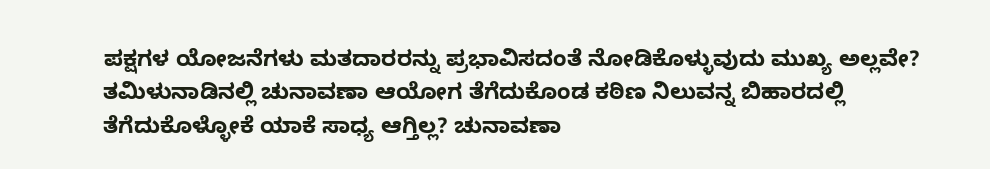ಪಕ್ಷಗಳ ಯೋಜನೆಗಳು ಮತದಾರರನ್ನು ಪ್ರಭಾವಿಸದಂತೆ ನೋಡಿಕೊಳ್ಳುವುದು ಮುಖ್ಯ ಅಲ್ಲವೇ? ತಮಿಳುನಾಡಿನಲ್ಲಿ ಚುನಾವಣಾ ಆಯೋಗ ತೆಗೆದುಕೊಂಡ ಕಠಿಣ ನಿಲುವನ್ನ ಬಿಹಾರದಲ್ಲಿ ತೆಗೆದುಕೊಳ್ಳೋಕೆ ಯಾಕೆ ಸಾಧ್ಯ ಆಗ್ತಿಲ್ಲ? ಚುನಾವಣಾ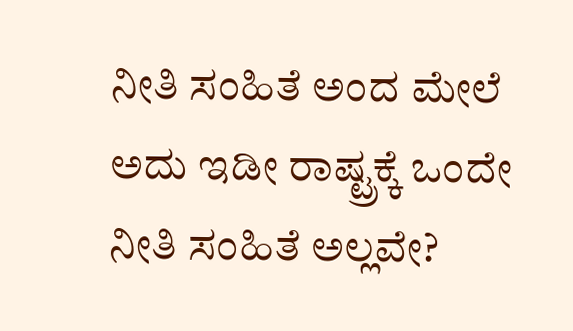ನೀತಿ ಸಂಹಿತೆ ಅಂದ ಮೇಲೆ ಅದು ಇಡೀ ರಾಷ್ಟ್ರಕ್ಕೆ ಒಂದೇ ನೀತಿ ಸಂಹಿತೆ ಅಲ್ಲವೇ?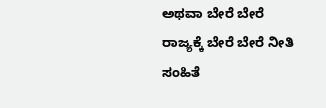ಅಥವಾ ಬೇರೆ ಬೇರೆ ರಾಜ್ಯಕ್ಕೆ ಬೇರೆ ಬೇರೆ ನೀತಿ ಸಂಹಿತೆ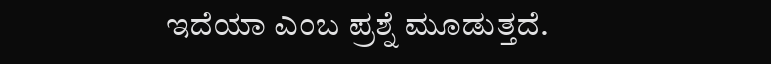ಇದೆಯಾ ಎಂಬ ಪ್ರಶ್ನೆ ಮೂಡುತ್ತದೆ.